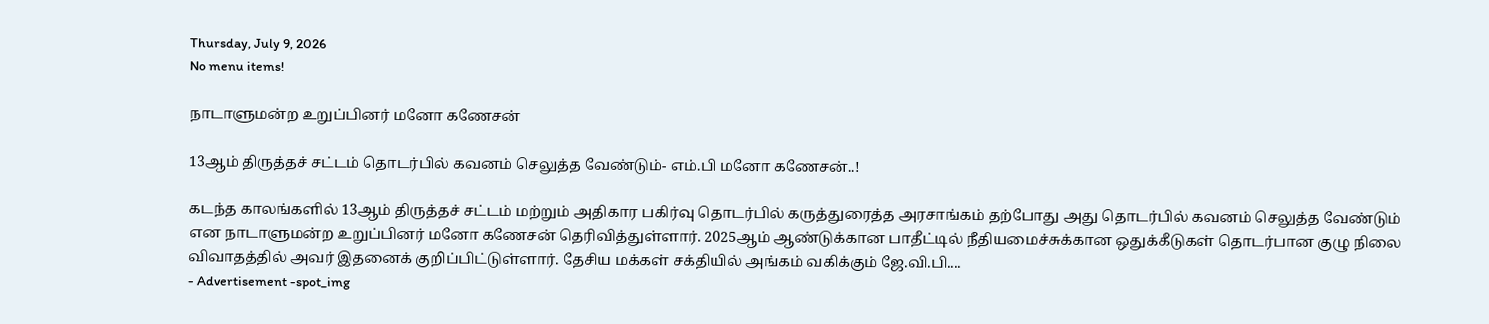Thursday, July 9, 2026
No menu items!

நாடாளுமன்ற உறுப்பினர் மனோ கணேசன்

13ஆம் திருத்தச் சட்டம் தொடர்பில் கவனம் செலுத்த வேண்டும்- எம்.பி மனோ கணேசன்..!

கடந்த காலங்களில் 13ஆம் திருத்தச் சட்டம் மற்றும் அதிகார பகிர்வு தொடர்பில் கருத்துரைத்த அரசாங்கம் தற்போது அது தொடர்பில் கவனம் செலுத்த வேண்டும் என நாடாளுமன்ற உறுப்பினர் மனோ கணேசன் தெரிவித்துள்ளார். 2025ஆம் ஆண்டுக்கான பாதீட்டில் நீதியமைச்சுக்கான ஒதுக்கீடுகள் தொடர்பான குழு நிலை விவாதத்தில் அவர் இதனைக் குறிப்பிட்டுள்ளார். தேசிய மக்கள் சக்தியில் அங்கம் வகிக்கும் ஜே.வி.பி....
- Advertisement -spot_img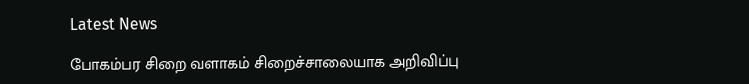Latest News

போகம்பர சிறை வளாகம் சிறைச்சாலையாக அறிவிப்பு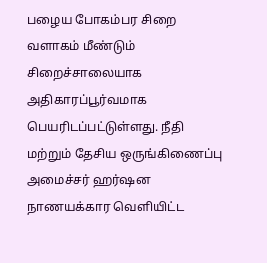பழைய போகம்பர சிறை வளாகம் மீண்டும் சிறைச்சாலையாக அதிகாரப்பூர்வமாக பெயரிடப்பட்டுள்ளது. நீதி மற்றும் தேசிய ஒருங்கிணைப்பு அமைச்சர் ஹர்ஷன நாணயக்கார வெளியிட்ட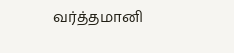வர்த்தமானி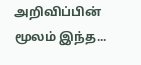அறிவிப்பின் மூலம் இந்த...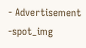- Advertisement -spot_img